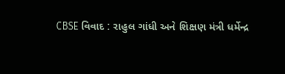CBSE વિવાદ : રાહુલ ગાંધી અને શિક્ષણ મંત્રી ધર્મેન્દ્ર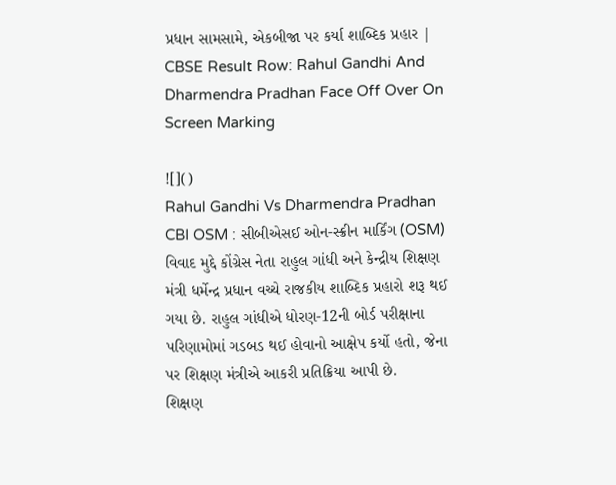પ્રધાન સામસામે, એકબીજા પર કર્યા શાબ્દિક પ્રહાર | CBSE Result Row: Rahul Gandhi And Dharmendra Pradhan Face Off Over On Screen Marking

![]()
Rahul Gandhi Vs Dharmendra Pradhan CBI OSM : સીબીએસઈ ઓન-સ્ક્રીન માર્કિંગ (OSM) વિવાદ મુદ્દે કોંગ્રેસ નેતા રાહુલ ગાંધી અને કેન્દ્રીય શિક્ષણ મંત્રી ધર્મેન્દ્ર પ્રધાન વચ્ચે રાજકીય શાબ્દિક પ્રહારો શરૂ થઈ ગયા છે. રાહુલ ગાંધીએ ધોરણ-12ની બોર્ડ પરીક્ષાના પરિણામોમાં ગડબડ થઈ હોવાનો આક્ષેપ કર્યો હતો, જેના પર શિક્ષણ મંત્રીએ આકરી પ્રતિક્રિયા આપી છે.
શિક્ષણ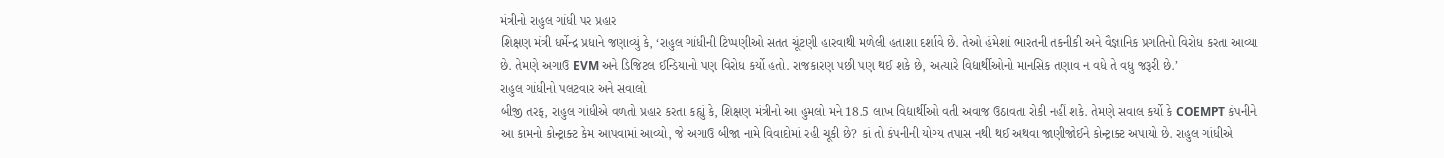મંત્રીનો રાહુલ ગાંધી પર પ્રહાર
શિક્ષણ મંત્રી ધર્મેન્દ્ર પ્રધાને જણાવ્યું કે, ‘રાહુલ ગાંધીની ટિપ્પણીઓ સતત ચૂંટણી હારવાથી મળેલી હતાશા દર્શાવે છે. તેઓ હંમેશાં ભારતની તકનીકી અને વૈજ્ઞાનિક પ્રગતિનો વિરોધ કરતા આવ્યા છે. તેમણે અગાઉ EVM અને ડિજિટલ ઈન્ડિયાનો પણ વિરોધ કર્યો હતો. રાજકારણ પછી પણ થઈ શકે છે, અત્યારે વિદ્યાર્થીઓનો માનસિક તણાવ ન વધે તે વધુ જરૂરી છે.’
રાહુલ ગાંધીનો પલટવાર અને સવાલો
બીજી તરફ, રાહુલ ગાંધીએ વળતો પ્રહાર કરતા કહ્યું કે, શિક્ષણ મંત્રીનો આ હુમલો મને 18.5 લાખ વિદ્યાર્થીઓ વતી અવાજ ઉઠાવતા રોકી નહીં શકે. તેમણે સવાલ કર્યો કે COEMPT કંપનીને આ કામનો કોન્ટ્રાક્ટ કેમ આપવામાં આવ્યો, જે અગાઉ બીજા નામે વિવાદોમાં રહી ચૂકી છે? કાં તો કંપનીની યોગ્ય તપાસ નથી થઈ અથવા જાણીજોઈને કોન્ટ્રાક્ટ અપાયો છે. રાહુલ ગાંધીએ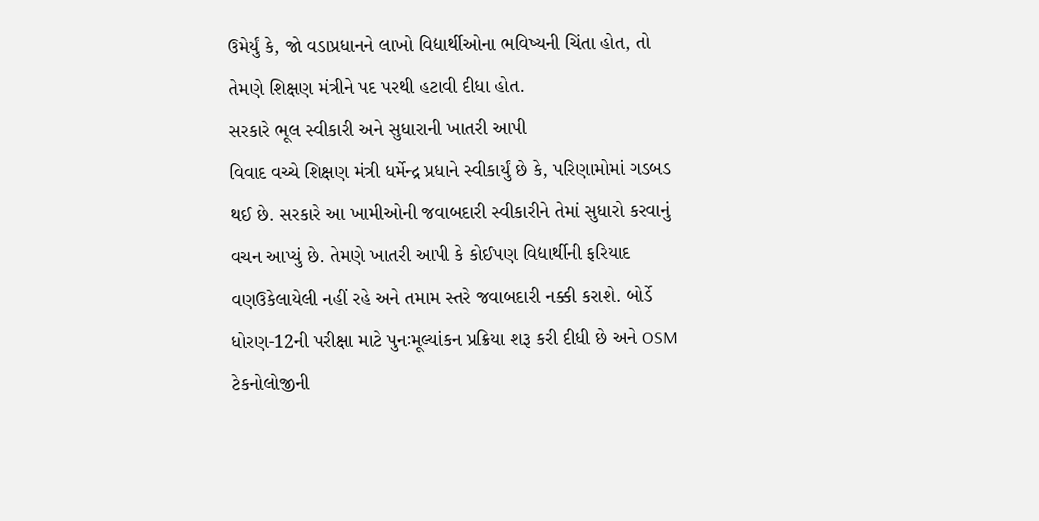ઉમેર્યું કે, જો વડાપ્રધાનને લાખો વિદ્યાર્થીઓના ભવિષ્યની ચિંતા હોત, તો તેમણે શિક્ષણ મંત્રીને પદ પરથી હટાવી દીધા હોત.
સરકારે ભૂલ સ્વીકારી અને સુધારાની ખાતરી આપી
વિવાદ વચ્ચે શિક્ષણ મંત્રી ધર્મેન્દ્ર પ્રધાને સ્વીકાર્યું છે કે, પરિણામોમાં ગડબડ થઈ છે. સરકારે આ ખામીઓની જવાબદારી સ્વીકારીને તેમાં સુધારો કરવાનું વચન આપ્યું છે. તેમણે ખાતરી આપી કે કોઈપણ વિદ્યાર્થીની ફરિયાદ વણઉકેલાયેલી નહીં રહે અને તમામ સ્તરે જવાબદારી નક્કી કરાશે. બોર્ડે ધોરણ-12ની પરીક્ષા માટે પુનઃમૂલ્યાંકન પ્રક્રિયા શરૂ કરી દીધી છે અને OSM ટેકનોલોજીની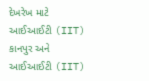દેખરેખ માટે આઈઆઈટી (IIT) કાનપુર અને આઈઆઈટી (IIT)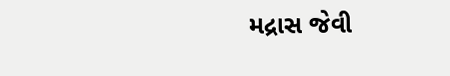મદ્રાસ જેવી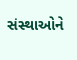સંસ્થાઓને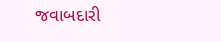જવાબદારી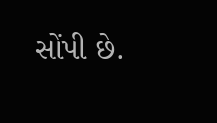સોંપી છે.